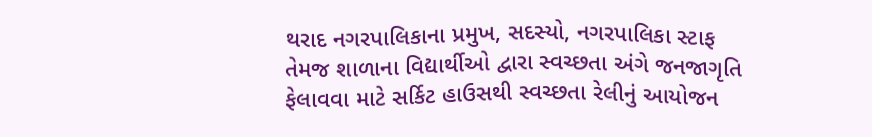થરાદ નગરપાલિકાના પ્રમુખ, સદસ્યો, નગરપાલિકા સ્ટાફ તેમજ શાળાના વિદ્યાર્થીઓ દ્વારા સ્વચ્છતા અંગે જનજાગૃતિ ફેલાવવા માટે સર્કિટ હાઉસથી સ્વચ્છતા રેલીનું આયોજન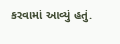કરવામાં આવ્યું હતું.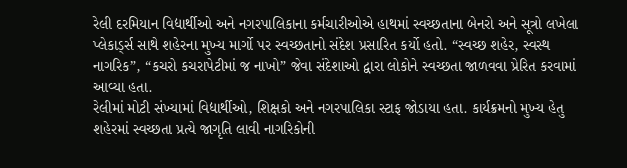રેલી દરમિયાન વિદ્યાર્થીઓ અને નગરપાલિકાના કર્મચારીઓએ હાથમાં સ્વચ્છતાના બેનરો અને સૂત્રો લખેલા પ્લેકાર્ડ્સ સાથે શહેરના મુખ્ય માર્ગો પર સ્વચ્છતાનો સંદેશ પ્રસારિત કર્યો હતો. “સ્વચ્છ શહેર, સ્વસ્થ નાગરિક”, “કચરો કચરાપેટીમાં જ નાખો” જેવા સંદેશાઓ દ્વારા લોકોને સ્વચ્છતા જાળવવા પ્રેરિત કરવામાં આવ્યા હતા.
રેલીમાં મોટી સંખ્યામાં વિદ્યાર્થીઓ, શિક્ષકો અને નગરપાલિકા સ્ટાફ જોડાયા હતા. કાર્યક્રમનો મુખ્ય હેતુ શહેરમાં સ્વચ્છતા પ્રત્યે જાગૃતિ લાવી નાગરિકોની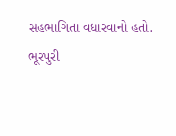સહભાગિતા વધારવાનો હતો.
ભૂરપુરી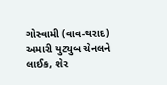ગોસ્વામી (વાવ-થરાદ)
અમારી યુટ્યુબ ચેનલને લાઈક, શેર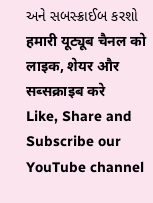અને સબસ્ક્રાઈબ કરશો
हमारी यूट्यूब चैनल को लाइक, शेयर और सब्सक्राइब करे
Like, Share and Subscribe our YouTube channel